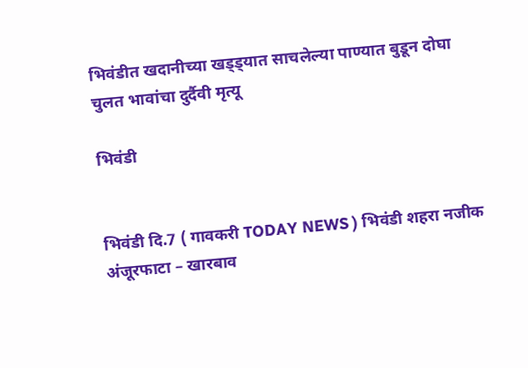भिवंडीत खदानीच्या खड्ड्यात साचलेल्या पाण्यात बुडून दोघा चुलत भावांचा दुर्दैवी मृत्यू

भिवंडी


भिवंडी दि.7 ( गावकरी TODAY NEWS ) भिवंडी शहरा नजीक अंजूरफाटा – खारबाव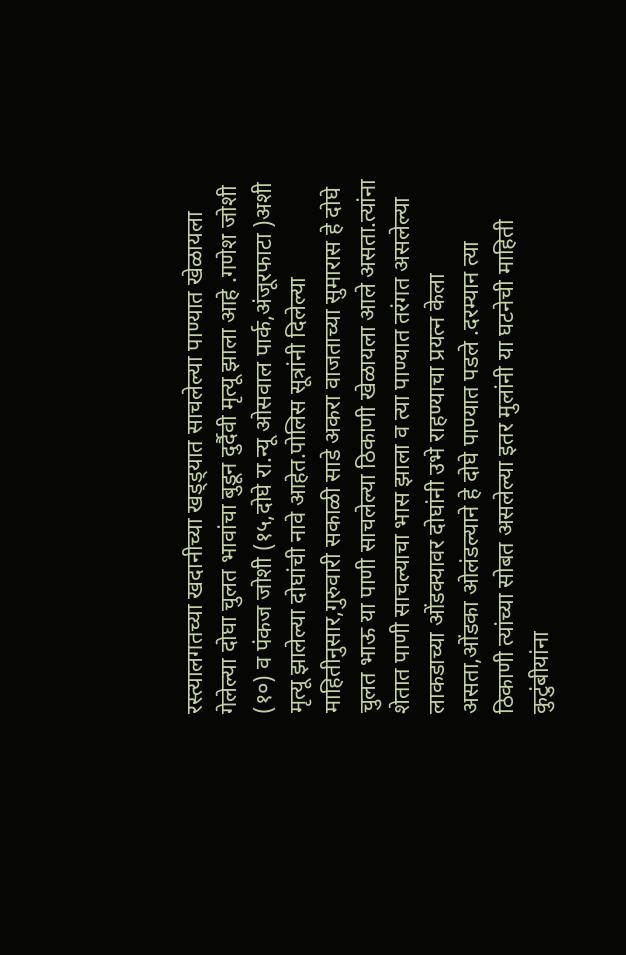रस्त्यालगतच्या खदानीच्या खड्ड्यात साचलेल्या पाण्यात खेळायला गेलेल्या दोघा चुलत भावांचा बुडून दुर्दैवी मृत्यू झाला आहे .गणेश जोशी (१०) व पंकज जोशी (१५,दोघे रा.न्यू ओसवाल पार्क,अंजूरफाटा )अशी मृत्यू झालेल्या दोघांची नावे आहेत.पोलिस सूत्रांनी दिलेल्या माहितीनुसार,गुरुवारी सकाळी साडे अकरा वाजताच्या सुमारास हे दोघे चुलत भाऊ या पाणी साचलेल्या ठिकाणी खेळायला आले असता.त्यांना शेतात पाणी साचल्याचा भास झाला व त्या पाण्यात तरंगत असलेल्या लाकडाच्या ओंडक्यावर दोघांनी उभे राहण्याचा प्रयत्न केला असता,ओंडका ओलंडल्याने हे दोघे पाण्यात पडले .दरम्यान त्या ठिकाणी त्यांच्या सोबत असलेल्या इतर मुलांनी या घटनेची माहिती कुटुंबीयांना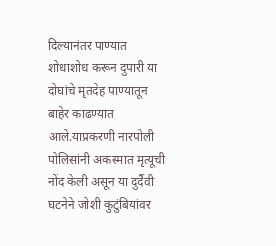दिल्यानंतर पाण्यात शोधाशोध करून दुपारी या दोघांचे मृतदेह पाण्यातून बाहेर काढण्यात आले.याप्रकरणी नारपोली पोलिसांनी अकस्मात मृत्यूची नोंद केली असून या दुर्दैवी घटनेने जोशी कुटुंबियांवर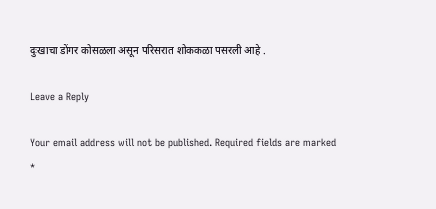दुःखाचा डोंगर कोसळला असून परिसरात शोककळा पसरली आहे .

Leave a Reply

Your email address will not be published. Required fields are marked *